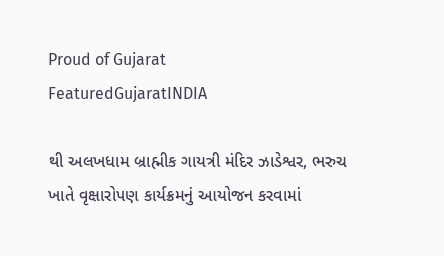Proud of Gujarat
FeaturedGujaratINDIA

થી અલખધામ બ્રાહ્મીક ગાયત્રી મંદિર ઝાડેશ્વર, ભરુચ ખાતે વૃક્ષારોપણ કાર્યક્રમનું આયોજન કરવામાં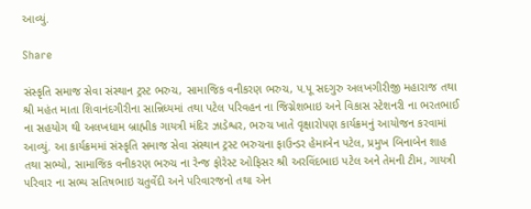આવ્યું.

Share

સંસ્કૃતિ સમાજ સેવા સંસ્થાન ટ્રસ્ટ ભરુચ, સામાજિક વનીકરણ ભરુચ, પ.પૂ સદગુરુ અલખગીરીજી મહારાજ તથા શ્રી મહંત માતા શિવાનંદગીરીના સાન્નિધ્યમાં તથા પટેલ પરિવહન ના જિગ્નેશભાઇ અને વિકાસ સ્ટેશનરી ના ભરતભાઈ ના સહયોગ થી અલખધામ બ્રાહ્મીક ગાયત્રી મંદિર ઝાડેશ્વર, ભરુચ ખાતે વૃક્ષારોપણ કાર્યક્રમનું આયોજન કરવામાં આવ્યું. આ કાર્યક્રમમાં સંસ્કૃતિ સમાજ સેવા સંસ્થાન ટ્રસ્ટ ભરુચના ફાઉન્ડર હેમાબેન પટેલ, પ્રમુખ બિનાબેન શાહ તથા સભ્યો, સામાજિક વનીકરણ ભરુચ ના રેન્જ ફોરેસ્ટ ઓફિસર શ્રી અરવિંદભાઇ પટેલ અને તેમની ટીમ, ગાયત્રી પરિવાર ના સભ્ય સતિષભાઇ ચતુર્વેદી અને પરિવારજનો તથા એન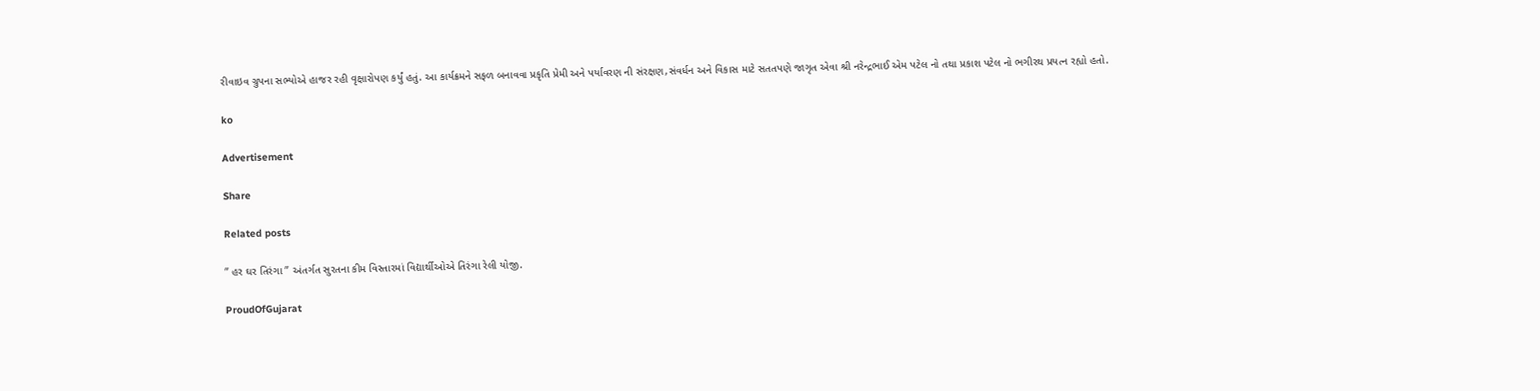રીવાઇવ ગ્રુપના સભ્યોએ હાજર રહી વૃક્ષારોપણ કર્યું હતું. આ કાર્યક્રમને સફળ બનાવવા પ્રકૃતિ પ્રેમી અને પર્યાવરણ ની સંરક્ષણ,સંવર્ધન અને વિકાસ માટે સતતપણે જાગૃત એવા શ્રી નરેન્દ્રભાઈ એમ પટેલ નો તથા પ્રકાશ પટેલ નો ભગીરથ પ્રયત્ન રહ્યો હતો.

ko

Advertisement

Share

Related posts

” હર ઘર તિરંગા ” અંતર્ગત સુરતના કીમ વિસ્તારમાં વિદ્યાર્થીઓએ તિરંગા રેલી યોજી.

ProudOfGujarat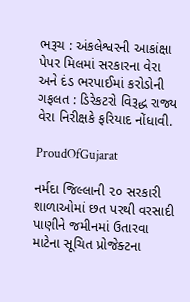ભરૂચ : અંકલેશ્વરની આકાંક્ષા પેપર મિલમાં સરકારના વેરા અને દંડ ભરપાઈમાં કરોડોની ગફલત : ડિરેકટરો વિરૂદ્ધ રાજ્ય વેરા નિરીક્ષકે ફરિયાદ નોંધાવી.

ProudOfGujarat

નર્મદા જિલ્લાની ૨૦ સરકારી શાળાઓમાં છત પરથી વરસાદી પાણીને જમીનમાં ઉતારવા માટેના સૂચિત પ્રોજેક્ટના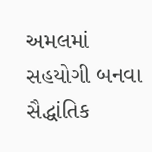અમલમાં સહયોગી બનવા સૈદ્ધાંતિક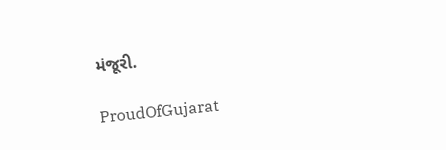મંજૂરી.

ProudOfGujarat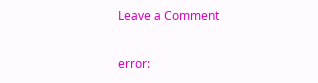Leave a Comment

error: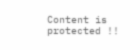Content is protected !!